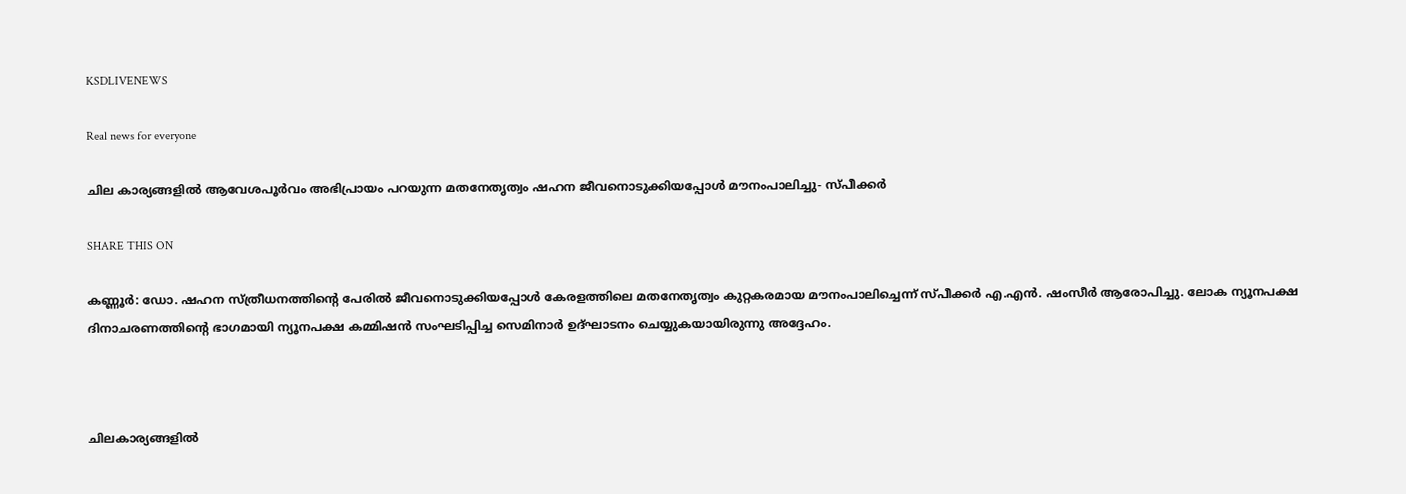KSDLIVENEWS

Real news for everyone

ചില കാര്യങ്ങളിൽ ആവേശപൂർവം അഭിപ്രായം പറയുന്ന മതനേതൃത്വം ഷഹന ജീവനൊടുക്കിയപ്പോൾ മൗനംപാലിച്ചു- സ്പീക്കർ

SHARE THIS ON

കണ്ണൂർ: ഡോ. ഷഹന സ്ത്രീധനത്തിന്റെ പേരിൽ ജീവനൊടുക്കിയപ്പോൾ കേരളത്തിലെ മതനേതൃത്വം കുറ്റകരമായ മൗനംപാലിച്ചെന്ന് സ്പീക്കർ എ.എൻ. ഷംസീർ ആരോപിച്ചു. ലോക ന്യൂനപക്ഷ ദിനാചരണത്തിന്റെ ഭാഗമായി ന്യൂനപക്ഷ കമ്മിഷൻ സംഘടിപ്പിച്ച സെമിനാർ ഉദ്ഘാടനം ചെയ്യുകയായിരുന്നു അദ്ദേഹം.



ചിലകാര്യങ്ങളിൽ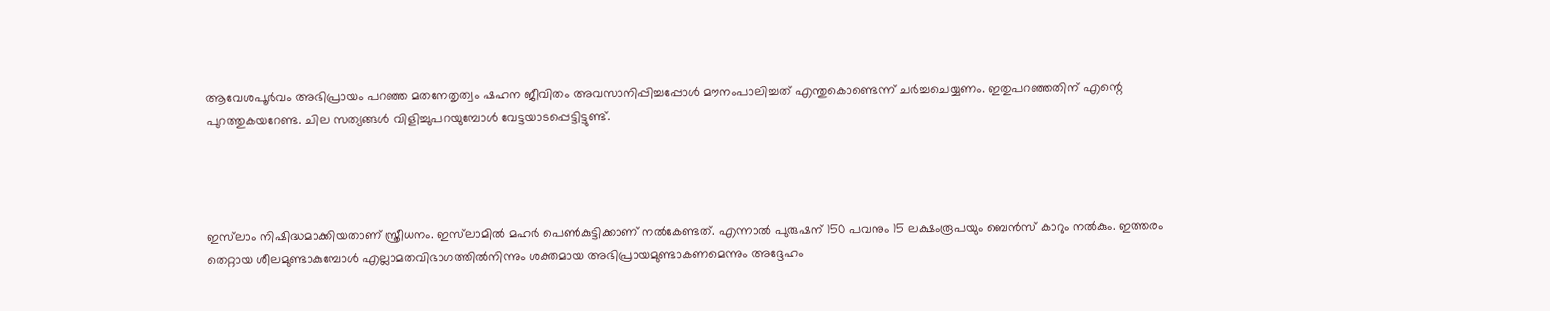ആവേശപൂർവം അഭിപ്രായം പറഞ്ഞ മതനേതൃത്വം ഷഹന ജീവിതം അവസാനിപ്പിച്ചപ്പോൾ മൗനംപാലിച്ചത് എന്തുകൊണ്ടെന്ന് ചർച്ചചെയ്യണം. ഇതുപറഞ്ഞതിന് എന്റെ പുറത്തുകയറേണ്ട. ചില സത്യങ്ങൾ വിളിച്ചുപറയുമ്പോൾ വേട്ടയാടപ്പെട്ടിട്ടുണ്ട്.




ഇസ്‌ലാം നിഷിദ്ധമാക്കിയതാണ് സ്ത്രീധനം. ഇസ്‌ലാമിൽ മഹർ പെൺകുട്ടിക്കാണ് നൽകേണ്ടത്. എന്നാൽ പുരുഷന് 150 പവനും 15 ലക്ഷംരൂപയും ബെൻസ് കാറും നൽകും. ഇത്തരം തെറ്റായ ശീലമുണ്ടാകുമ്പോൾ എല്ലാമതവിഭാഗത്തിൽനിന്നും ശക്തമായ അഭിപ്രായമുണ്ടാകണമെന്നും അദ്ദേഹം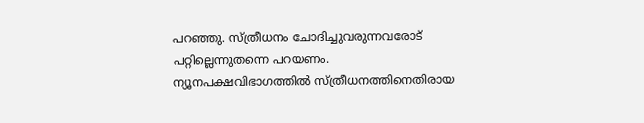പറഞ്ഞു. സ്ത്രീധനം ചോദിച്ചുവരുന്നവരോട് പറ്റില്ലെന്നുതന്നെ പറയണം. ന്യൂനപക്ഷവിഭാഗത്തിൽ സ്ത്രീധനത്തിനെതിരായ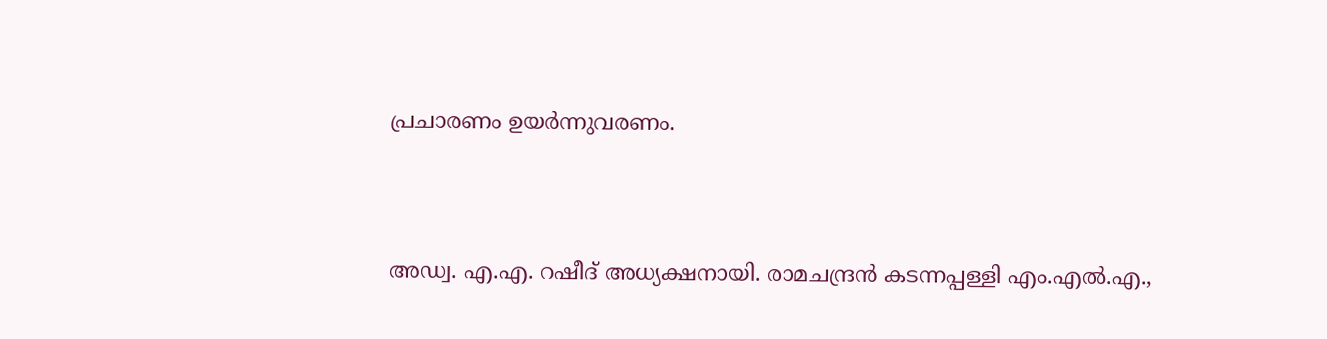പ്രചാരണം ഉയർന്നുവരണം.


അഡ്വ. എ.എ. റഷീദ് അധ്യക്ഷനായി. രാമചന്ദ്രൻ കടന്നപ്പള്ളി എം.എൽ.എ.,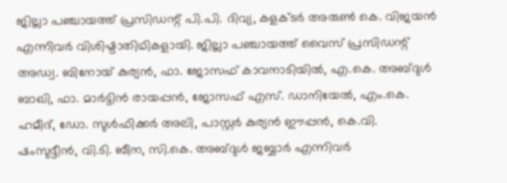ജില്ലാ പഞ്ചായത്ത് പ്രസിഡന്റ് പി.പി. ദിവ്യ, കളക്ടർ അരുൺ കെ. വിജയൻ എന്നിവർ വിശിഷ്ടാതിഥികളായി. ജില്ലാ പഞ്ചായത്ത് വൈസ് പ്രസിഡന്റ് അഡ്വ. ബിനോയ് കുര്യൻ, ഫാ. ജോസഫ് കാവനാടിയിൽ, എ.കെ. അബ്ദുൾ ബാഖി, ഫാ. മാർട്ടിൻ രായപ്പൻ, ജോസഫ് എസ്. ഡാനിയേൽ, എം.കെ. ഹമീദ്, ഡോ. സുൾഫിക്കർ അലി, പാസ്റ്റർ കുര്യൻ ഈപ്പൻ, കെ.വി. ഷംസുദ്ദീൻ, വി.ടി. ബീന, സി.കെ. അബ്ദുൾ ജബ്ബാർ എന്നിവർ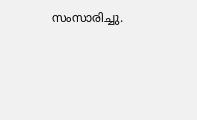സംസാരിച്ചു.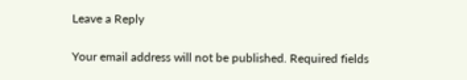Leave a Reply

Your email address will not be published. Required fields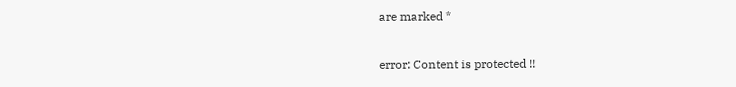are marked *

error: Content is protected !!